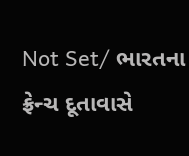Not Set/ ભારતના ફ્રેન્ચ દૂતાવાસે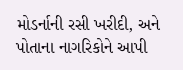મોડર્નાની રસી ખરીદી, અને પોતાના નાગરિકોને આપી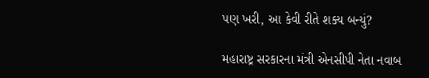પણ ખરી, આ કેવી રીતે શક્ય બન્યું?

મહારાષ્ટ્ર સરકારના મંત્રી એનસીપી નેતા નવાબ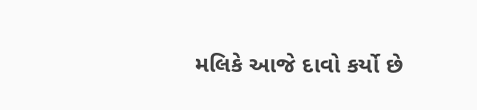મલિકે આજે દાવો કર્યો છે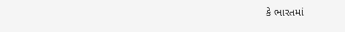કે ભારતમાં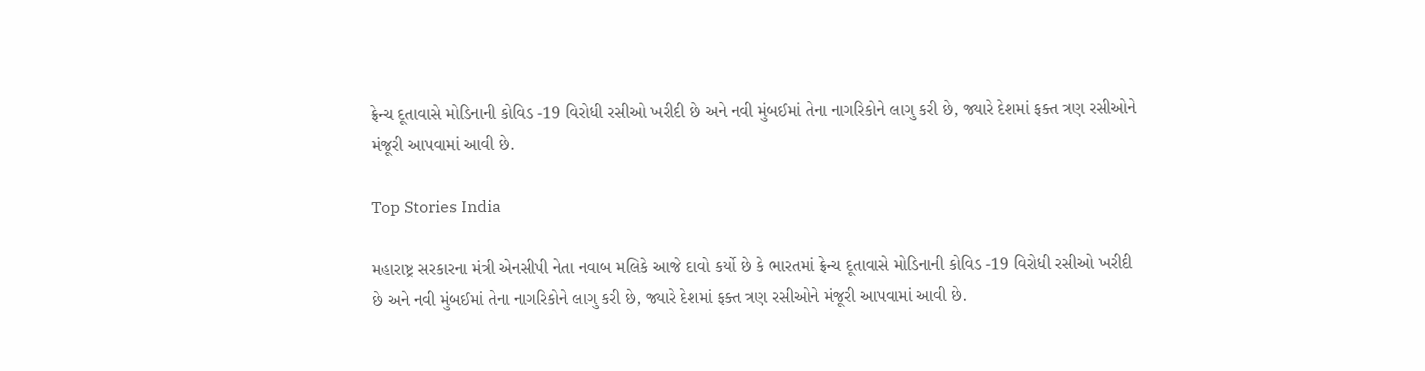ફ્રેન્ચ દૂતાવાસે મોડિનાની કોવિડ -19 વિરોધી રસીઓ ખરીદી છે અને નવી મુંબઈમાં તેના નાગરિકોને લાગુ કરી છે, જ્યારે દેશમાં ફક્ત ત્રણ રસીઓને મંજૂરી આપવામાં આવી છે.

Top Stories India

મહારાષ્ટ્ર સરકારના મંત્રી એનસીપી નેતા નવાબ મલિકે આજે દાવો કર્યો છે કે ભારતમાં ફ્રેન્ચ દૂતાવાસે મોડિનાની કોવિડ -19 વિરોધી રસીઓ ખરીદી છે અને નવી મુંબઈમાં તેના નાગરિકોને લાગુ કરી છે, જ્યારે દેશમાં ફક્ત ત્રણ રસીઓને મંજૂરી આપવામાં આવી છે.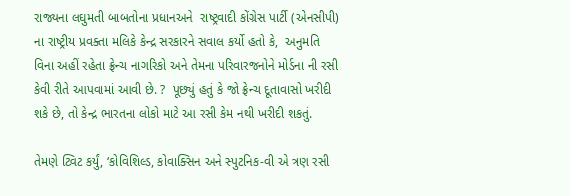રાજ્યના લઘુમતી બાબતોના પ્રધાનઅને  રાષ્ટ્રવાદી કોંગ્રેસ પાર્ટી (એનસીપી) ના રાષ્ટ્રીય પ્રવક્તા મલિકે કેન્દ્ર સરકારને સવાલ કર્યો હતો કે,  અનુમતિ વિના અહીં રહેતા ફ્રેન્ચ નાગરિકો અને તેમના પરિવારજનોને મોર્ડના ની રસી કેવી રીતે આપવામાં આવી છે. ?  પૂછ્યું હતું કે જો ફ્રેન્ચ દૂતાવાસો ખરીદી શકે છે, તો કેન્દ્ર ભારતના લોકો માટે આ રસી કેમ નથી ખરીદી શકતું.

તેમણે ટ્વિટ કર્યું, ‘કોવિશિલ્ડ, કોવાક્સિન અને સ્પુટનિક-વી એ ત્રણ રસી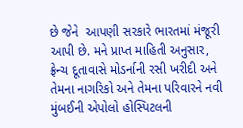છે જેને  આપણી સરકારે ભારતમાં મંજૂરી આપી છે. મને પ્રાપ્ત માહિતી અનુસાર, ફ્રેન્ચ દૂતાવાસે મોડર્નાની રસી ખરીદી અને તેમના નાગરિકો અને તેમના પરિવારને નવી મુંબઈની એપોલો હોસ્પિટલની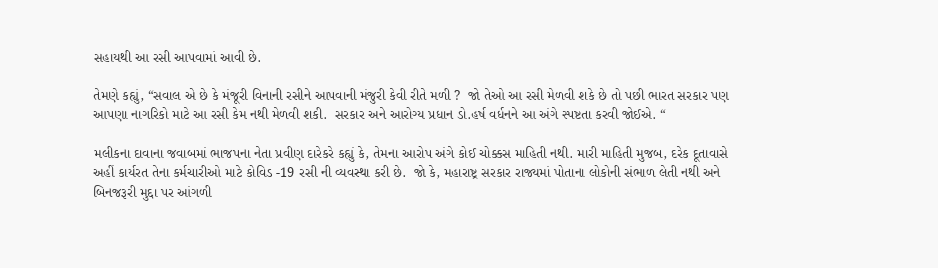સહાયથી આ રસી આપવામાં આવી છે.

તેમણે કહ્યું, “સવાલ એ છે કે મંજૂરી વિનાની રસીને આપવાની મંજુરી કેવી રીતે મળી ?  જો તેઓ આ રસી મેળવી શકે છે તો પછી ભારત સરકાર પણ આપણા નાગરિકો માટે આ રસી કેમ નથી મેળવી શકી.  સરકાર અને આરોગ્ય પ્રધાન ડો.હર્ષ વર્ધનને આ અંગે સ્પષ્ટતા કરવી જોઈએ. “

મલીકના દાવાના જવાબમાં ભાજપના નેતા પ્રવીણ દારેકરે કહ્યું કે, તેમના આરોપ અંગે કોઈ ચોક્કસ માહિતી નથી. મારી માહિતી મુજબ, દરેક દૂતાવાસે અહીં કાર્યરત તેના કર્મચારીઓ માટે કોવિડ -19 રસી ની વ્યવસ્થા કરી છે.  જો કે, મહારાષ્ટ્ર સરકાર રાજ્યમાં પોતાના લોકોની સંભાળ લેતી નથી અને બિનજરૂરી મુદ્દા પર આંગળી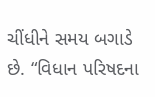ચીંધીને સમય બગાડે છે. “વિધાન પરિષદના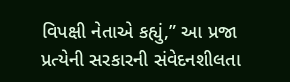વિપક્ષી નેતાએ કહ્યું,” આ પ્રજા પ્રત્યેની સરકારની સંવેદનશીલતા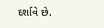દર્શાવે છે.